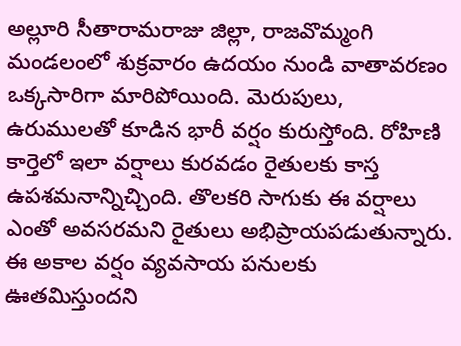అల్లూరి సీతారామరాజు జిల్లా, రాజవొమ్మంగి మండలంలో శుక్రవారం ఉదయం నుండి వాతావరణం ఒక్కసారిగా మారిపోయింది. మెరుపులు, ఉరుములతో కూడిన భారీ వర్షం కురుస్తోంది. రోహిణి కార్తెలో ఇలా వర్షాలు కురవడం రైతులకు కాస్త ఉపశమనాన్నిచ్చింది. తొలకరి సాగుకు ఈ వర్షాలు ఎంతో అవసరమని రైతులు అభిప్రాయపడుతున్నారు. ఈ అకాల వర్షం వ్యవసాయ పనులకు ఊతమిస్తుందని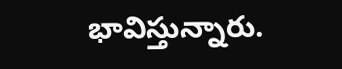భావిస్తున్నారు.